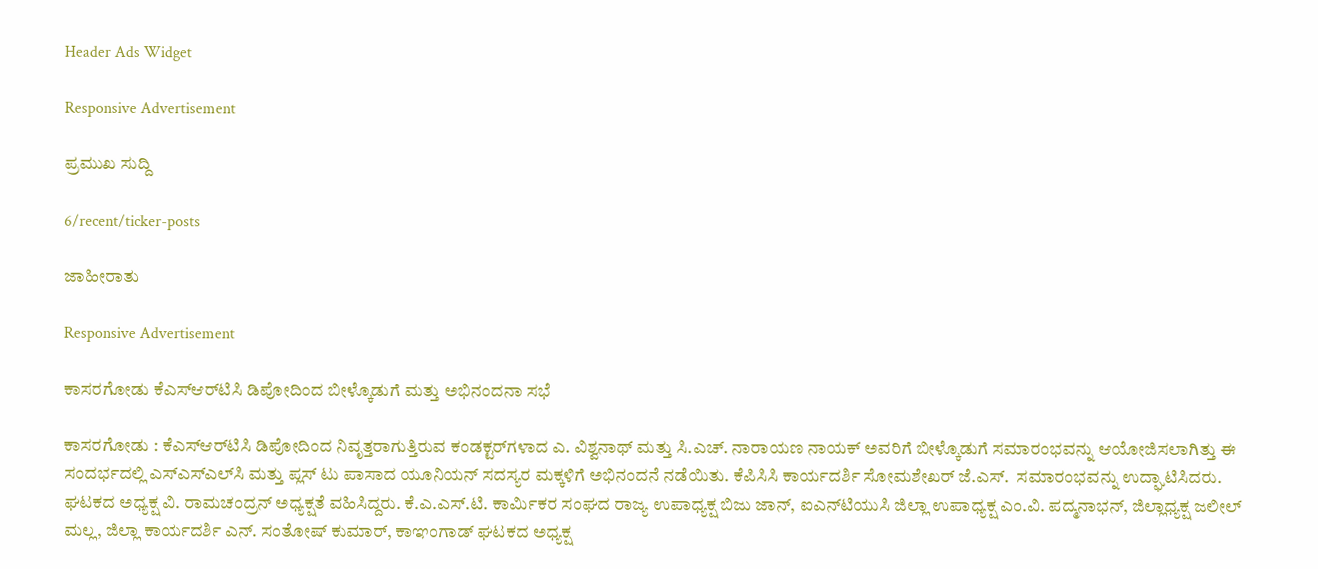Header Ads Widget

Responsive Advertisement

ಪ್ರಮುಖ ಸುದ್ದಿ

6/recent/ticker-posts

ಜಾಹೀರಾತು

Responsive Advertisement

ಕಾಸರಗೋಡು ಕೆಎಸ್‌ಆರ್‌ಟಿಸಿ ಡಿಪೋದಿಂದ ಬೀಳ್ಕೊಡುಗೆ ಮತ್ತು ಅಭಿನಂದನಾ ಸಭೆ

ಕಾಸರಗೋಡು : ಕೆಎಸ್‌ಆರ್‌ಟಿಸಿ ಡಿಪೋದಿಂದ ನಿವೃತ್ತರಾಗುತ್ತಿರುವ ಕಂಡಕ್ಟರ್‌ಗಳಾದ ಎ. ವಿಶ್ವನಾಥ್ ಮತ್ತು ಸಿ.ಎಚ್. ನಾರಾಯಣ ನಾಯಕ್ ಅವರಿಗೆ ಬೀಳ್ಕೊಡುಗೆ ಸಮಾರಂಭವನ್ನು ಆಯೋಜಿಸಲಾಗಿತ್ತು ಈ ಸಂದರ್ಭದಲ್ಲಿ ಎಸ್‌ಎಸ್‌ಎಲ್‌ಸಿ ಮತ್ತು ಪ್ಲಸ್ ಟು ಪಾಸಾದ ಯೂನಿಯನ್ ಸದಸ್ಯರ ಮಕ್ಕಳಿಗೆ ಅಭಿನಂದನೆ ನಡೆಯಿತು. ಕೆಪಿಸಿಸಿ ಕಾರ್ಯದರ್ಶಿ ಸೋಮಶೇಖರ್ ಜೆ.ಎಸ್.  ಸಮಾರಂಭವನ್ನು ಉದ್ಘಾಟಿಸಿದರು. ಘಟಕದ ಅಧ್ಯಕ್ಷ ವಿ. ರಾಮಚಂದ್ರನ್ ಅಧ್ಯಕ್ಷತೆ ವಹಿಸಿದ್ದರು. ಕೆ.ಎ.ಎಸ್‌.ಟಿ. ಕಾರ್ಮಿಕರ ಸಂಘದ ರಾಜ್ಯ ಉಪಾಧ್ಯಕ್ಷ ಬಿಜು ಜಾನ್, ಐಎನ್‌ಟಿಯುಸಿ ಜಿಲ್ಲಾ ಉಪಾಧ್ಯಕ್ಷ ಎಂ.ವಿ. ಪದ್ಮನಾಭನ್, ಜಿಲ್ಲಾಧ್ಯಕ್ಷ ಜಲೀಲ್ ಮಲ್ಲ, ಜಿಲ್ಲಾ ಕಾರ್ಯದರ್ಶಿ ಎನ್. ಸಂತೋಷ್ ಕುಮಾರ್, ಕಾಞಂಗಾಡ್ ಘಟಕದ ಅಧ್ಯಕ್ಷ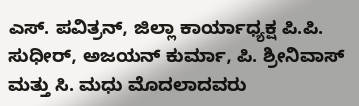ಎಸ್. ಪವಿತ್ರನ್, ಜಿಲ್ಲಾ ಕಾರ್ಯಾಧ್ಯಕ್ಷ ಪಿ.ಪಿ. ಸುಧೀರ್, ಅಜಯನ್ ಕುರ್ಮಾ, ಪಿ. ಶ್ರೀನಿವಾಸ್ ಮತ್ತು ಸಿ. ಮಧು ಮೊದಲಾದವರು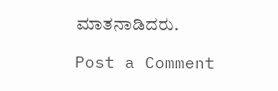ಮಾತನಾಡಿದರು.

Post a Comment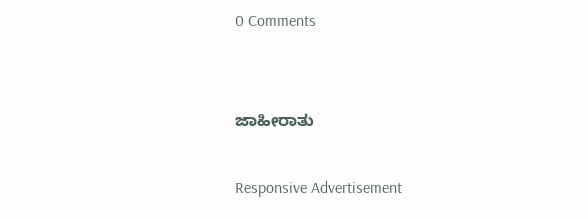0 Comments


ಜಾಹೀರಾತು

Responsive Advertisement